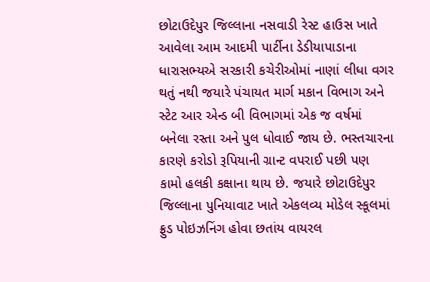છોટાઉદેપુર જિલ્લાના નસવાડી રેસ્ટ હાઉસ ખાતે આવેલા આમ આદમી પાર્ટીના ડેડીયાપાડાના ધારાસભ્યએ સરકારી કચેરીઓમાં નાણાં લીધા વગર થતું નથી જયારે પંચાયત માર્ગ મકાન વિભાગ અને સ્ટેટ આર એન્ડ બી વિભાગમાં એક જ વર્ષમાં બનેલા રસ્તા અને પુલ ધોવાઈ જાય છે. ભસ્તચારના કારણે કરોડો રૂપિયાની ગ્રાન્ટ વપરાઈ પછી પણ કામો હલકી કક્ષાના થાય છે. જયારે છોટાઉદેપુર જિલ્લાના પુનિયાવાટ ખાતે એકલવ્ય મોડેલ સ્કૂલમાં ફ્રુડ પોઇઝનિંગ હોવા છતાંય વાયરલ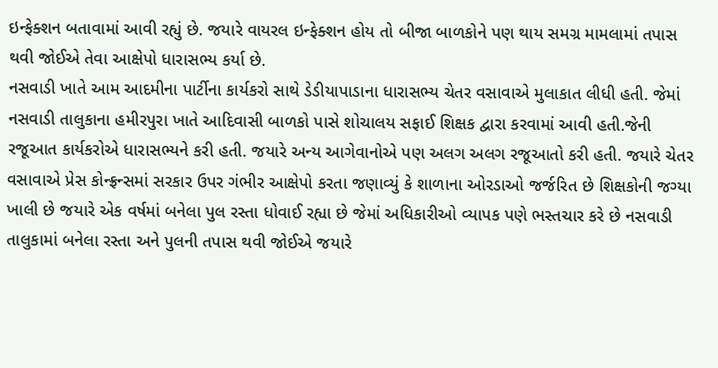ઇન્ફેક્શન બતાવામાં આવી રહ્યું છે. જયારે વાયરલ ઇન્ફેક્શન હોય તો બીજા બાળકોને પણ થાય સમગ્ર મામલામાં તપાસ થવી જોઈએ તેવા આક્ષેપો ધારાસભ્ય કર્યા છે.
નસવાડી ખાતે આમ આદમીના પાર્ટીના કાર્યકરો સાથે ડેડીયાપાડાના ધારાસભ્ય ચેતર વસાવાએ મુલાકાત લીધી હતી. જેમાં નસવાડી તાલુકાના હમીરપુરા ખાતે આદિવાસી બાળકો પાસે શોચાલય સફાઈ શિક્ષક દ્વારા કરવામાં આવી હતી.જેની રજૂઆત કાર્યકરોએ ધારાસભ્યને કરી હતી. જયારે અન્ય આગેવાનોએ પણ અલગ અલગ રજૂઆતો કરી હતી. જયારે ચેતર વસાવાએ પ્રેસ કોન્ફ્રન્સમાં સરકાર ઉપર ગંભીર આક્ષેપો કરતા જણાવ્યું કે શાળાના ઓરડાઓ જર્જરિત છે શિક્ષકોની જગ્યા ખાલી છે જયારે એક વર્ષમાં બનેલા પુલ રસ્તા ધોવાઈ રહ્યા છે જેમાં અધિકારીઓ વ્યાપક પણે ભસ્તચાર કરે છે નસવાડી તાલુકામાં બનેલા રસ્તા અને પુલની તપાસ થવી જોઈએ જયારે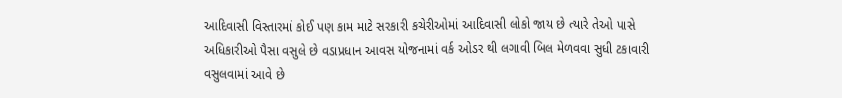આદિવાસી વિસ્તારમાં કોઈ પણ કામ માટે સરકારી કચેરીઓમાં આદિવાસી લોકો જાય છે ત્યારે તેઓ પાસે અધિકારીઓ પૈસા વસુલે છે વડાપ્રધાન આવસ યોજનામાં વર્ક ઓડર થી લગાવી બિલ મેળવવા સુધી ટકાવારી વસુલવામાં આવે છે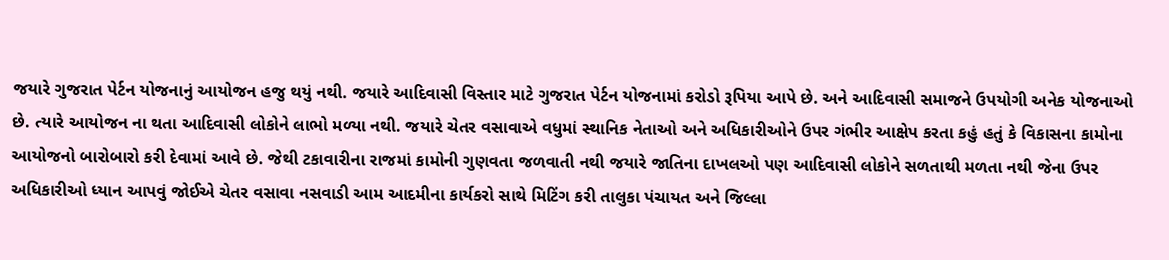જયારે ગુજરાત પેર્ટન યોજનાનું આયોજન હજુ થયું નથી. જયારે આદિવાસી વિસ્તાર માટે ગુજરાત પેર્ટન યોજનામાં કરોડો રૂપિયા આપે છે. અને આદિવાસી સમાજને ઉપયોગી અનેક યોજનાઓ છે. ત્યારે આયોજન ના થતા આદિવાસી લોકોને લાભો મળ્યા નથી. જયારે ચેતર વસાવાએ વધુમાં સ્થાનિક નેતાઓ અને અધિકારીઓને ઉપર ગંભીર આક્ષેપ કરતા કહું હતું કે વિકાસના કામોના આયોજનો બારોબારો કરી દેવામાં આવે છે. જેથી ટકાવારીના રાજમાં કામોની ગુણવતા જળવાતી નથી જયારે જાતિના દાખલઓ પણ આદિવાસી લોકોને સળતાથી મળતા નથી જેના ઉપર અધિકારીઓ ધ્યાન આપવું જોઈએ ચેતર વસાવા નસવાડી આમ આદમીના કાર્યકરો સાથે મિટિંગ કરી તાલુકા પંચાયત અને જિલ્લા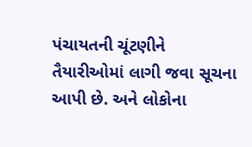પંચાયતની ચૂંટણીને તૈયારીઓમાં લાગી જવા સૂચના આપી છે. અને લોકોના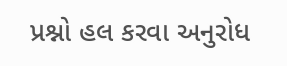પ્રશ્નો હલ કરવા અનુરોધ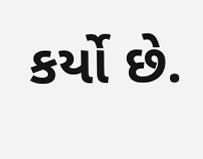કર્યો છે.